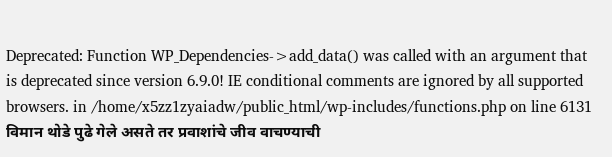Deprecated: Function WP_Dependencies->add_data() was called with an argument that is deprecated since version 6.9.0! IE conditional comments are ignored by all supported browsers. in /home/x5zz1zyaiadw/public_html/wp-includes/functions.php on line 6131
विमान थोडे पुढे गेले असते तर प्रवाशांचे जीव वाचण्याची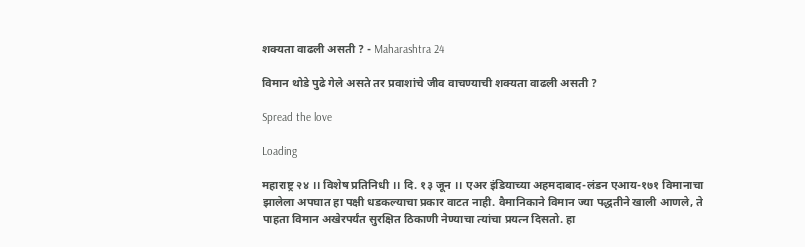शक्यता वाढली असती ? - Maharashtra 24

विमान थोडे पुढे गेले असते तर प्रवाशांचे जीव वाचण्याची शक्यता वाढली असती ?

Spread the love

Loading

महाराष्ट्र २४ ।। विशेष प्रतिनिधी ।। दि. १३ जून ।। एअर इंडियाच्या अहमदाबाद-लंडन एआय-१७१ विमानाचा झालेला अपघात हा पक्षी धडकल्याचा प्रकार वाटत नाही. वैमानिकाने विमान ज्या पद्धतीने खाली आणले, ते पाहता विमान अखेरपर्यंत सुरक्षित ठिकाणी नेण्याचा त्यांचा प्रयत्न दिसतो. हा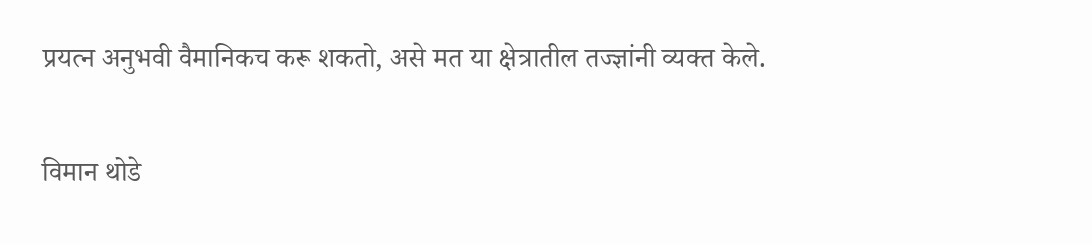प्रयत्न अनुभवी वैमानिकच करू शकतो, असे मत या क्षेत्रातील तज्ज्ञांनी व्यक्त केले.

विमान थोडे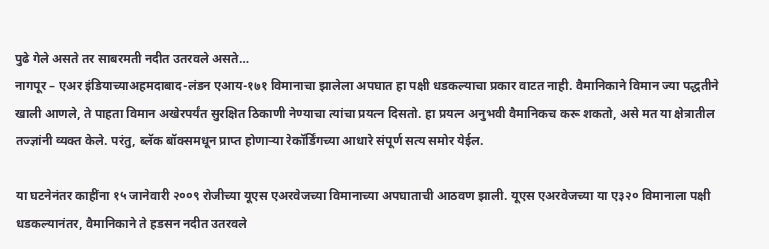पुढे गेले असते तर साबरमती नदीत उतरवले असते…
नागपूर – एअर इंडियाच्याअहमदाबाद-लंडन एआय-१७१ विमानाचा झालेला अपघात हा पक्षी धडकल्याचा प्रकार वाटत नाही. वैमानिकाने विमान ज्या पद्धतीने खाली आणले, ते पाहता विमान अखेरपर्यंत सुरक्षित ठिकाणी नेण्याचा त्यांचा प्रयत्न दिसतो. हा प्रयत्न अनुभवी वैमानिकच करू शकतो, असे मत या क्षेत्रातील तज्ज्ञांनी व्यक्त केले. परंतु, ब्लॅक बॉक्समधून प्राप्त होणाऱ्या रेकॉर्डिंगच्या आधारे संपूर्ण सत्य समोर येईल.

या घटनेनंतर काहींना १५ जानेवारी २००९ रोजीच्या यूएस एअरवेजच्या विमानाच्या अपघाताची आठवण झाली. यूएस एअरवेजच्या या ए३२० विमानाला पक्षी धडकल्यानंतर, वैमानिकाने ते हडसन नदीत उतरवले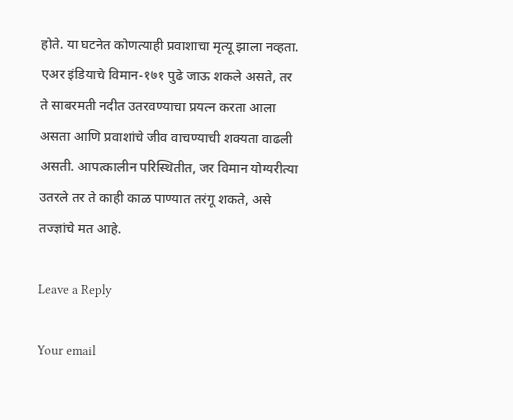होते. या घटनेत कोणत्याही प्रवाशाचा मृत्यू झाला नव्हता. एअर इंडियाचे विमान-१७१ पुढे जाऊ शकले असते, तर ते साबरमती नदीत उतरवण्याचा प्रयत्न करता आला असता आणि प्रवाशांचे जीव वाचण्याची शक्यता वाढली असती. आपत्कालीन परिस्थितीत, जर विमान योग्यरीत्या उतरले तर ते काही काळ पाण्यात तरंगू शकते, असे तज्ज्ञांचे मत आहे.

Leave a Reply

Your email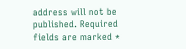address will not be published. Required fields are marked *